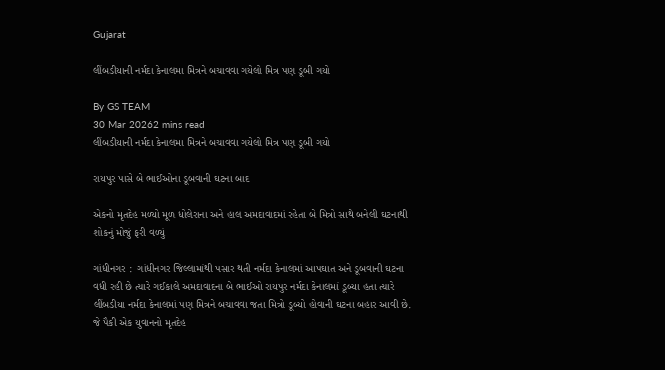Gujarat

લીંબડીયાની નર્મદા કેનાલમા મિત્રને બચાવવા ગયેલો મિત્ર પણ ડૂબી ગયો

By GS TEAM
30 Mar 20262 mins read
લીંબડીયાની નર્મદા કેનાલમા મિત્રને બચાવવા ગયેલો મિત્ર પણ ડૂબી ગયો

રાયપુર પાસે બે ભાઈઓના ડૂબવાની ઘટના બાદ

એકનો મૃતદેહ મળ્યો મૂળ ધોલેરાના અને હાલ અમદાવાદમાં રહેતા બે મિત્રો સાથે બનેલી ઘટનાથી શોકનું મોજું ફરી વળ્યું

ગાંધીનગર :  ગાંધીનગર જિલ્લામાંથી પસાર થતી નર્મદા કેનાલમાં આપઘાત અને ડૂબવાની ઘટના વધી રહી છે ત્યારે ગઈકાલે અમદાવાદના બે ભાઈઓ રાયપુર નર્મદા કેનાલમાં ડૂબ્યા હતા ત્યારે લીંબડીયા નર્મદા કેનાલમાં પણ મિત્રને બચાવવા જતા મિત્રો ડૂબ્યો હોવાની ઘટના બહાર આવી છે. જે પૈકી એક યુવાનનો મૃતદેહ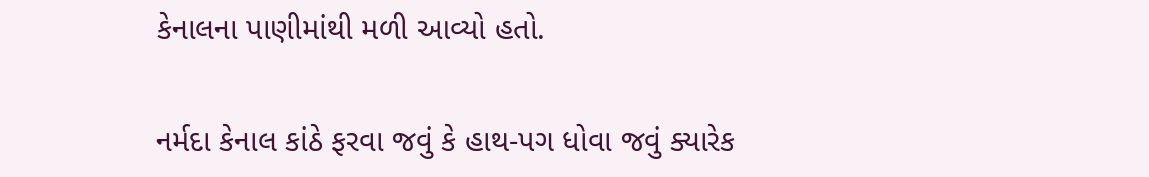કેનાલના પાણીમાંથી મળી આવ્યો હતો.

નર્મદા કેનાલ કાંઠે ફરવા જવું કે હાથ-પગ ધોવા જવું ક્યારેક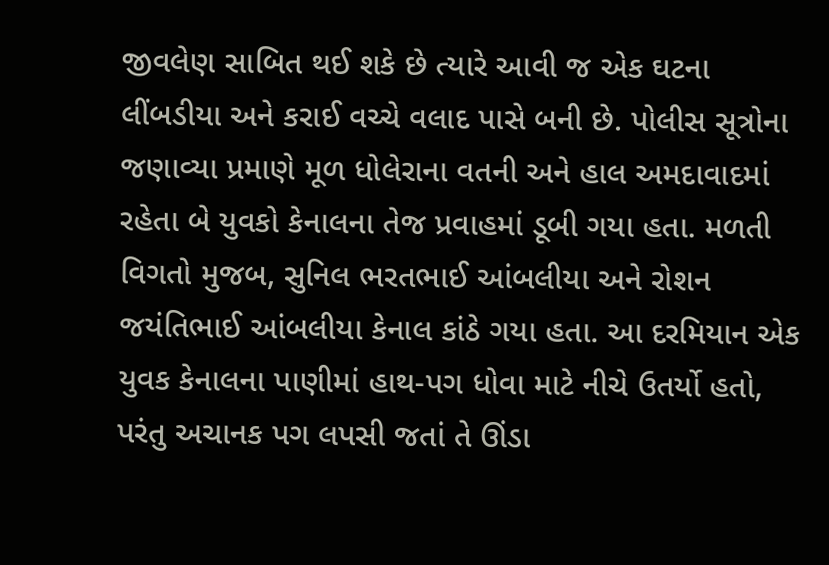જીવલેણ સાબિત થઈ શકે છે ત્યારે આવી જ એક ઘટના લીંબડીયા અને કરાઈ વચ્ચે વલાદ પાસે બની છે. પોલીસ સૂત્રોના જણાવ્યા પ્રમાણે મૂળ ધોલેરાના વતની અને હાલ અમદાવાદમાં રહેતા બે યુવકો કેનાલના તેજ પ્રવાહમાં ડૂબી ગયા હતા. મળતી વિગતો મુજબ, સુનિલ ભરતભાઈ આંબલીયા અને રોશન જયંતિભાઈ આંબલીયા કેનાલ કાંઠે ગયા હતા. આ દરમિયાન એક યુવક કેનાલના પાણીમાં હાથ-પગ ધોવા માટે નીચે ઉતર્યો હતો, પરંતુ અચાનક પગ લપસી જતાં તે ઊંડા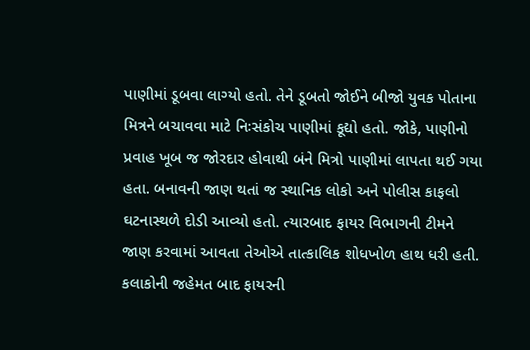પાણીમાં ડૂબવા લાગ્યો હતો. તેને ડૂબતો જોઈને બીજો યુવક પોતાના મિત્રને બચાવવા માટે નિઃસંકોચ પાણીમાં કૂદ્યો હતો. જોકે, પાણીનો પ્રવાહ ખૂબ જ જોરદાર હોવાથી બંને મિત્રો પાણીમાં લાપતા થઈ ગયા હતા. બનાવની જાણ થતાં જ સ્થાનિક લોકો અને પોલીસ કાફલો ઘટનાસ્થળે દોડી આવ્યો હતો. ત્યારબાદ ફાયર વિભાગની ટીમને જાણ કરવામાં આવતા તેઓએ તાત્કાલિક શોધખોળ હાથ ધરી હતી. કલાકોની જહેમત બાદ ફાયરની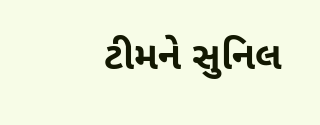ટીમને સુનિલ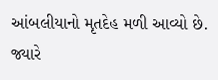આંબલીયાનો મૃતદેહ મળી આવ્યો છે. જ્યારે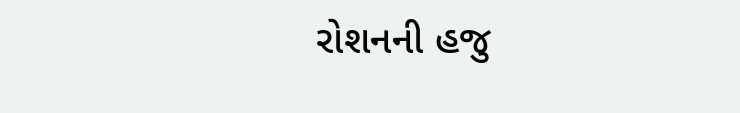રોશનની હજુ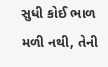સુધી કોઈ ભાળ મળી નથી, તેની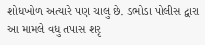શોધખોળ અત્યારે પણ ચાલુ છે. ડભોડા પોલીસ દ્વારા આ મામલે વધુ તપાસ શરૃ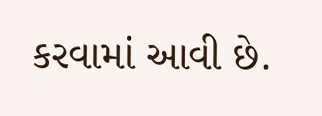કરવામાં આવી છે.